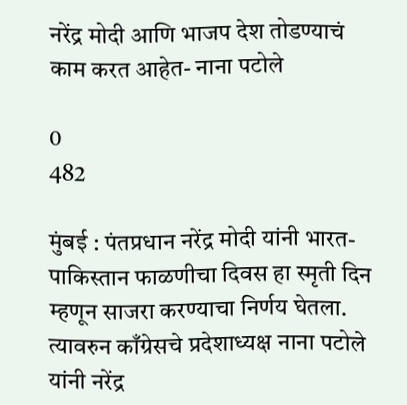नरेंद्र मोदी आणि भाजप देश तोडण्याचं काम करत आहेत- नाना पटोले

0
482

मुंबई : पंतप्रधान नरेंद्र मोदी यांनी भारत-पाकिस्तान फाळणीचा दिवस हा स्मृती दिन म्हणून साजरा करण्याचा निर्णय घेतला. त्यावरुन काँग्रेसचे प्रदेशाध्यक्ष नाना पटोले यांनी नरेंद्र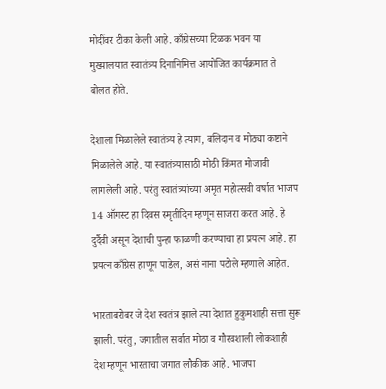मोदींवर टीका केली आहे. काँग्रेसच्या टिळक भवन या मुख्यालयात स्वातंत्र्य दिनानिमित्त आयोजित कार्यक्रमात ते बोलत होते.

देशाला मिळालेले स्वातंत्र्य हे त्याग, बलिदान व मोठ्या कष्टाने मिळालेले आहे. या स्वातंत्र्यासाठी मोठी किंमत मोजावी लागलेली आहे. परंतु स्वातंत्र्यांच्या अमृत महोत्सवी वर्षात भाजप 14 ऑगस्ट हा दिवस स्मृतीदिन म्हणून साजरा करत आहे. हे दुर्दैवी असून देशाची पुन्हा फाळणी करण्याचा हा प्रयत्न आहे. हा प्रयत्न काँग्रेस हाणून पाडेल, असं नाना पटोले म्हणाले आहेत.

भारताबरोबर जे देश स्वतंत्र झाले त्या देशात हुकुमशाही सत्ता सुरू झाली. परंतु, जगातील सर्वात मोठा व गौरवशाली लोकशाही देश म्हणून भारताचा जगात लौकीक आहे. भाजपा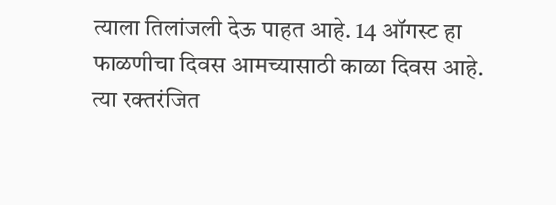त्याला तिलांजली देऊ पाहत आहे. 14 ऑगस्ट हा फाळणीचा दिवस आमच्यासाठी काळा दिवस आहे. त्या रक्तरंजित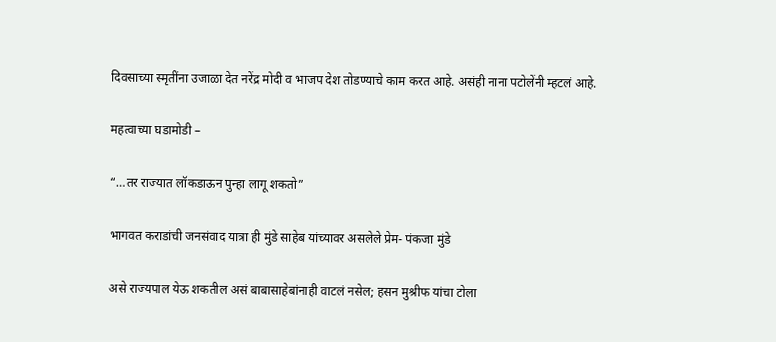दिवसाच्या स्मृतींना उजाळा देत नरेंद्र मोदी व भाजप देश तोडण्याचे काम करत आहे. असंही नाना पटोलेंनी म्हटलं आहे.

महत्वाच्या घडामोडी –

“…तर राज्यात लॉकडाऊन पुन्हा लागू शकतो”

भागवत कराडांची जनसंवाद यात्रा ही मुंडे साहेब यांच्यावर असलेले प्रेम- पंकजा मुंडे

असे राज्यपाल येऊ शकतील असं बाबासाहेबांनाही वाटलं नसेल; हसन मुश्रीफ यांचा टोला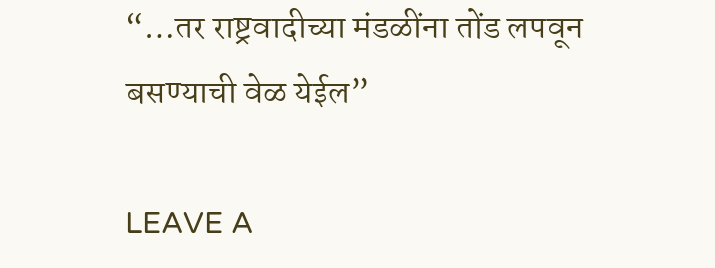“…तर राष्ट्रवादीच्या मंडळींना तोंड लपवून बसण्याची वेळ येईल”

LEAVE A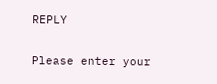REPLY

Please enter your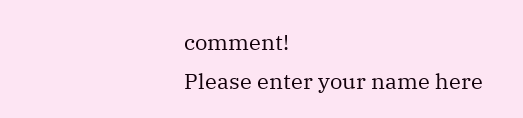comment!
Please enter your name here